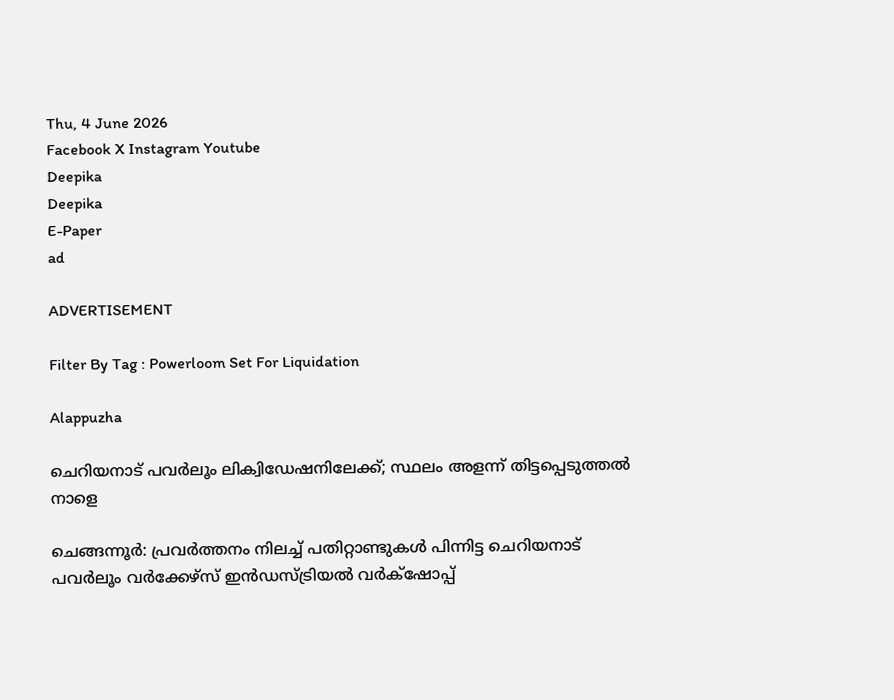Thu, 4 June 2026
Facebook X Instagram Youtube
Deepika
Deepika
E-Paper
ad

ADVERTISEMENT

Filter By Tag : Powerloom Set For Liquidation

Alappuzha

ചെറിയനാട് പവര്‍ലൂം ലിക്വിഡേഷനിലേക്ക്; സ്ഥലം അളന്ന് തിട്ടപ്പെടുത്തല്‍ നാളെ

ചെങ്ങന്നൂര്‍: പ്രവര്‍ത്തനം നിലച്ച് പതിറ്റാണ്ടുകള്‍ പിന്നിട്ട ചെറിയനാട് പവര്‍ലൂം വര്‍ക്കേഴ്‌സ് ഇന്‍ഡസ്ട്രിയല്‍ വര്‍ക്‌ഷോപ്പ്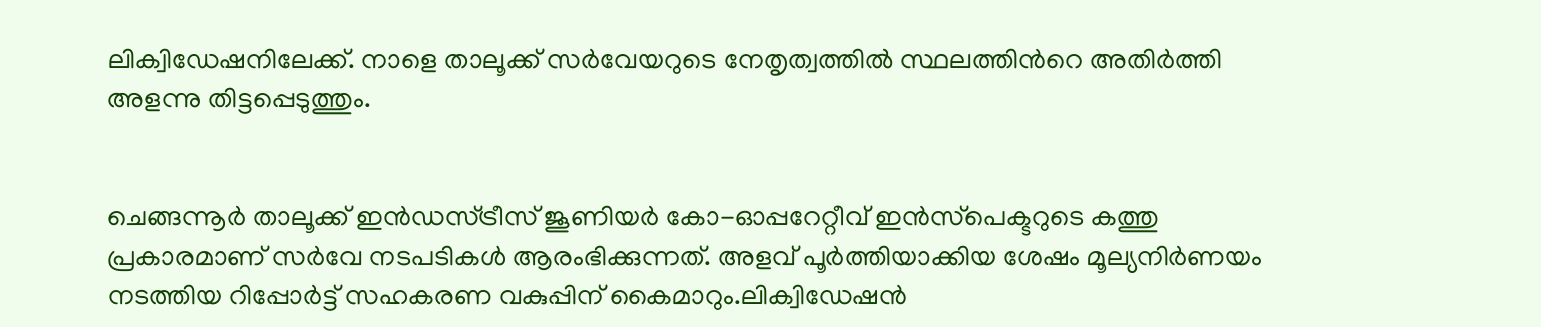ലിക്വിഡേഷനിലേക്ക്. നാളെ താലൂക്ക് സര്‍വേയറുടെ നേതൃത്വത്തില്‍ സ്ഥലത്തിന്‍റെ അതിര്‍ത്തി അളന്നു തിട്ടപ്പെടുത്തും.


ചെങ്ങന്നൂര്‍ താലൂക്ക് ഇന്‍ഡസ്ട്രീസ് ജൂണിയര്‍ കോ-ഓപ്പറേറ്റീവ് ഇന്‍സ്‌പെക്ടറുടെ കത്തു പ്രകാരമാണ് സര്‍വേ നടപടികള്‍ ആരംഭിക്കുന്നത്. അളവ് പൂര്‍ത്തിയാക്കിയ ശേഷം മൂല്യനിര്‍ണയം നടത്തിയ റിപ്പോര്‍ട്ട് സഹകരണ വകുപ്പിന് കൈമാറും.ലിക്വിഡേഷന്‍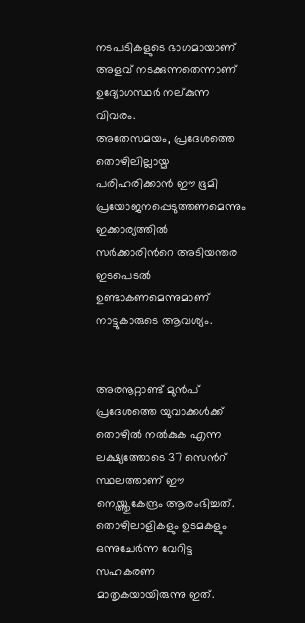നടപടികളുടെ ഭാഗമായാണ് അളവ് നടക്കുന്നതെന്നാണ് ഉദ്യോഗസ്ഥര്‍ നല്കുന്ന വിവരം.
അതേസമയം, പ്രദേശത്തെ തൊഴിലില്ലായ്മ പരിഹരിക്കാന്‍ ഈ ഭൂമി പ്രയോജനപ്പെടുത്തണമെന്നും ഇക്കാര്യത്തില്‍ സര്‍ക്കാരിന്‍റെ അടിയന്തര ഇടപെടല്‍ ഉണ്ടാകണമെന്നുമാണ് നാട്ടുകാരുടെ ആവശ്യം.


അരനൂറ്റാണ്ട് മുന്‍പ് പ്രദേശത്തെ യുവാക്കള്‍ക്ക് തൊഴില്‍ നല്‍കുക എന്ന ലക്ഷ്യത്തോടെ 37 സെന്‍റ് സ്ഥലത്താണ് ഈ നെയ്ത്തുകേന്ദ്രം ആരംഭിച്ചത്. തൊഴിലാളികളും ഉടമകളും ഒന്നുചേര്‍ന്ന വേറിട്ട സഹകരണ മാതൃകയായിരുന്നു ഇത്.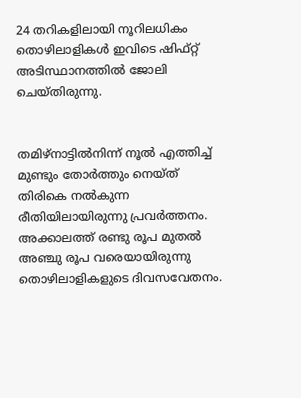24 തറികളിലായി നൂറിലധികം തൊഴിലാളികള്‍ ഇവിടെ ഷിഫ്റ്റ് അടിസ്ഥാനത്തില്‍ ജോലി ചെയ്തിരുന്നു.


തമിഴ്നാട്ടില്‍നിന്ന് നൂല്‍ എത്തിച്ച് മുണ്ടും തോര്‍ത്തും നെയ്ത് തിരികെ നല്‍കുന്ന രീതിയിലായിരുന്നു പ്രവര്‍ത്തനം. അക്കാലത്ത് രണ്ടു രൂപ മുതല്‍ അഞ്ചു രൂപ വരെയായിരുന്നു തൊഴിലാളികളുടെ ദിവസവേതനം.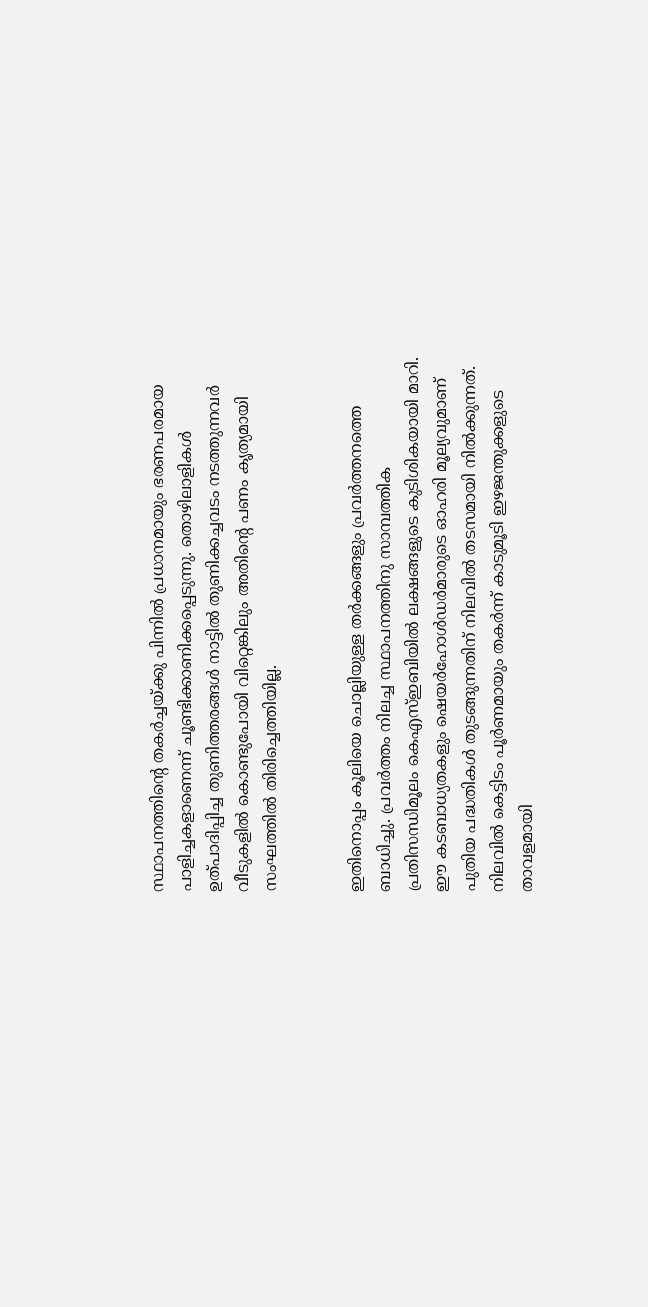സ്ഥാപനത്തിന്‍റെ തകര്‍ച്ചയ്ക്കു പിന്നില്‍ പ്രധാനമായും ഭരണപരമായ പാളിച്ചകളാണെന്ന് ചൂണ്ടിക്കാണിക്കപ്പെടുന്നു. തൊഴിലാളികള്‍ ഉത്പാദിപ്പിച്ച തുണിത്തരങ്ങള്‍ നാട്ടില്‍ തുണിക്കച്ചവടം നടത്തുന്നവര്‍ വീടുകളില്‍ കൊണ്ടുപോയി വിറ്റെങ്കിലും അതിന്‍റെ പണം കൃത്യമായി സംഘത്തില്‍ തിരിച്ചെത്തിയില്ല.


ഇതിനൊപ്പം കൂലിയെ ചൊല്ലിയുള്ള തര്‍ക്കങ്ങളും പ്രവര്‍ത്തനത്തെ ബാധിച്ചു. പ്രവര്‍ത്തം നിലച്ച സ്ഥാപനത്തിനു സാമ്പത്തിക പ്രതിസന്ധിമൂലം കെഎസ്ഇബിയില്‍ ലക്ഷങ്ങളുടെ കുടിശികയായി മാറി.
ഈ കടബാധ്യതകളും ഷെയര്‍ഹോള്‍ഡര്‍മാരുടെ ഓഹരി മൂല്യവുമാണ് പുതിയ പദ്ധതികള്‍ തുടങ്ങുന്നതിന് നിലവില്‍ തടസമായി നില്‍ക്കുന്നത്.
നിലവില്‍ കെട്ടിടം പൂര്‍ണമായും തകര്‍ന്ന് കാടുമൂടി ഇഴജന്തുക്കളുടെ താവളമായി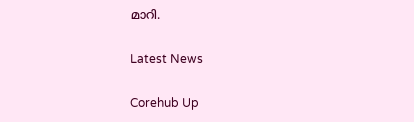മാറി.

Latest News

Corehub Up